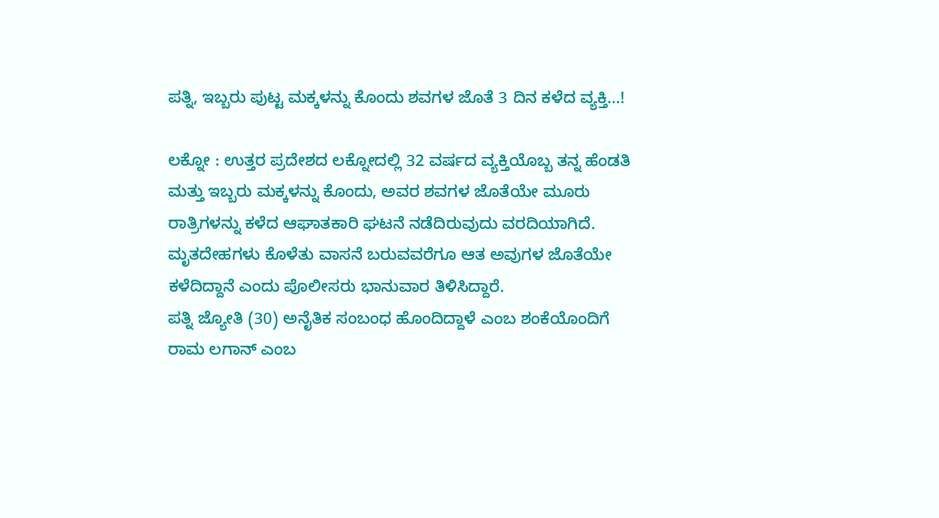ಪತ್ನಿ, ಇಬ್ಬರು ಪುಟ್ಟ ಮಕ್ಕಳನ್ನು ಕೊಂದು ಶವಗಳ ಜೊತೆ 3 ದಿನ ಕಳೆದ ವ್ಯಕ್ತಿ…!

ಲಕ್ನೋ : ಉತ್ತರ ಪ್ರದೇಶದ ಲಕ್ನೋದಲ್ಲಿ 32 ವರ್ಷದ ವ್ಯಕ್ತಿಯೊಬ್ಬ ತನ್ನ ಹೆಂಡತಿ ಮತ್ತು ಇಬ್ಬರು ಮಕ್ಕಳನ್ನು ಕೊಂದು, ಅವರ ಶವಗಳ ಜೊತೆಯೇ ಮೂರು ರಾತ್ರಿಗಳನ್ನು ಕಳೆದ ಆಘಾತಕಾರಿ ಘಟನೆ ನಡೆದಿರುವುದು ವರದಿಯಾಗಿದೆ. ಮೃತದೇಹಗಳು ಕೊಳೆತು ವಾಸನೆ ಬರುವವರೆಗೂ ಆತ ಅವುಗಳ ಜೊತೆಯೇ ಕಳೆದಿದ್ದಾನೆ ಎಂದು ಪೊಲೀಸರು ಭಾನುವಾರ ತಿಳಿಸಿದ್ದಾರೆ.
ಪತ್ನಿ ಜ್ಯೋತಿ (30) ಅನೈತಿಕ ಸಂಬಂಧ ಹೊಂದಿದ್ದಾಳೆ ಎಂಬ ಶಂಕೆಯೊಂದಿಗೆ ರಾಮ ಲಗಾನ್ ಎಂಬ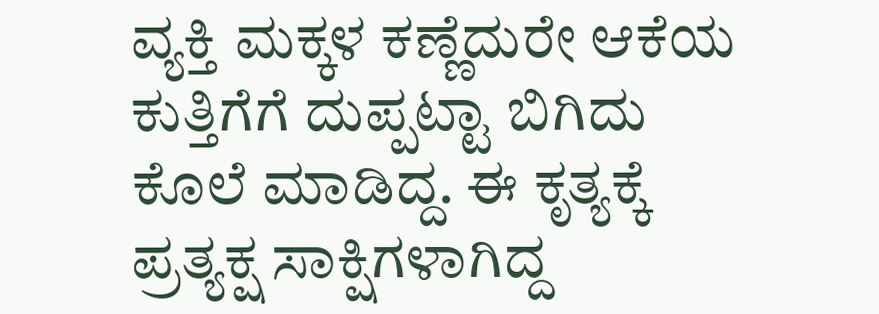ವ್ಯಕ್ತಿ ಮಕ್ಕಳ ಕಣ್ಣೆದುರೇ ಆಕೆಯ ಕುತ್ತಿಗೆಗೆ ದುಪ್ಪಟ್ಟಾ ಬಿಗಿದು ಕೊಲೆ ಮಾಡಿದ್ದ. ಈ ಕೃತ್ಯಕ್ಕೆ ಪ್ರತ್ಯಕ್ಷ ಸಾಕ್ಷಿಗಳಾಗಿದ್ದ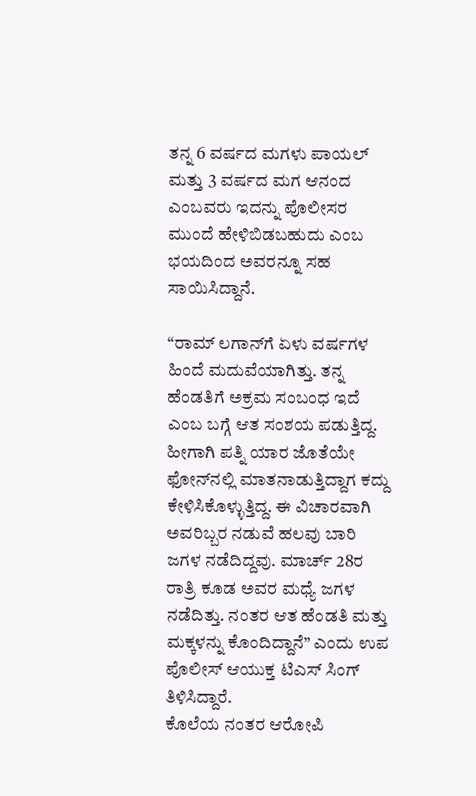ತನ್ನ 6 ವರ್ಷದ ಮಗಳು ಪಾಯಲ್ ಮತ್ತು 3 ವರ್ಷದ ಮಗ ಆನಂದ ಎಂಬವರು ಇದನ್ನು ಪೊಲೀಸರ ಮುಂದೆ ಹೇಳಿಬಿಡಬಹುದು ಎಂಬ ಭಯದಿಂದ ಅವರನ್ನೂ ಸಹ ಸಾಯಿಸಿದ್ದಾನೆ.

“ರಾಮ್ ಲಗಾನ್‌ಗೆ ಏಳು ವರ್ಷಗಳ ಹಿಂದೆ ಮದುವೆಯಾಗಿತ್ತು. ತನ್ನ ಹೆಂಡತಿಗೆ ಅಕ್ರಮ ಸಂಬಂಧ ಇದೆ ಎಂಬ ಬಗ್ಗೆ ಆತ ಸಂಶಯ ಪಡುತ್ತಿದ್ದ. ಹೀಗಾಗಿ ಪತ್ನಿ ಯಾರ ಜೊತೆಯೇ ಫೋನ್‌ನಲ್ಲಿ ಮಾತನಾಡುತ್ತಿದ್ದಾಗ ಕದ್ದು ಕೇಳಿಸಿಕೊಳ್ಳುತ್ತಿದ್ದ. ಈ ವಿಚಾರವಾಗಿ ಅವರಿಬ್ಬರ ನಡುವೆ ಹಲವು ಬಾರಿ ಜಗಳ ನಡೆದಿದ್ದವು. ಮಾರ್ಚ್ 28ರ ರಾತ್ರಿ ಕೂಡ ಅವರ ಮಧ್ಯೆ ಜಗಳ ನಡೆದಿತ್ತು. ನಂತರ ಆತ ಹೆಂಡತಿ ಮತ್ತು ಮಕ್ಕಳನ್ನು ಕೊಂದಿದ್ದಾನೆ” ಎಂದು ಉಪ ಪೊಲೀಸ್ ಆಯುಕ್ತ ಟಿಎಸ್ ಸಿಂಗ್ ತಿಳಿಸಿದ್ದಾರೆ.
ಕೊಲೆಯ ನಂತರ ಆರೋಪಿ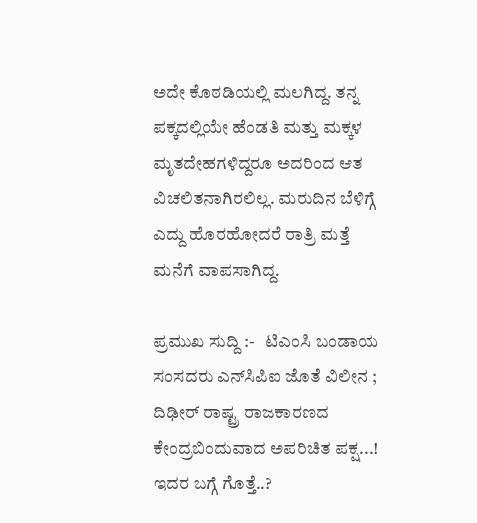ಅದೇ ಕೊಠಡಿಯಲ್ಲಿ ಮಲಗಿದ್ದ. ತನ್ನ ಪಕ್ಕದಲ್ಲಿಯೇ ಹೆಂಡತಿ ಮತ್ತು ಮಕ್ಕಳ ಮೃತದೇಹಗಳಿದ್ದರೂ ಅದರಿಂದ ಆತ ವಿಚಲಿತನಾಗಿರಲಿಲ್ಲ. ಮರುದಿನ ಬೆಳಿಗ್ಗೆ ಎದ್ದು ಹೊರಹೋದರೆ ರಾತ್ರಿ ಮತ್ತೆ ಮನೆಗೆ ವಾಪಸಾಗಿದ್ದ.

ಪ್ರಮುಖ ಸುದ್ದಿ :-   ಟಿಎಂಸಿ ಬಂಡಾಯ ಸಂಸದರು ಎನ್‌ಸಿಪಿಐ ಜೊತೆ ವಿಲೀನ ; ದಿಢೀರ್‌ ರಾಷ್ಟ್ರ ರಾಜಕಾರಣದ ಕೇಂದ್ರಬಿಂದುವಾದ ಅಪರಿಚಿತ ಪಕ್ಷ...! ಇದರ ಬಗ್ಗೆ ಗೊತ್ತೆ..?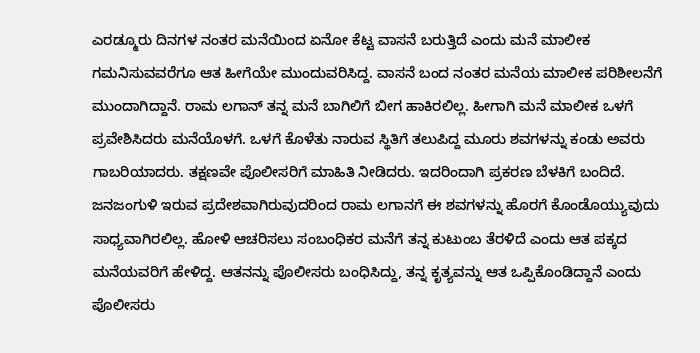ಎರಡ್ಮೂರು ದಿನಗಳ ನಂತರ ಮನೆಯಿಂದ ಏನೋ ಕೆಟ್ಟ ವಾಸನೆ ಬರುತ್ತಿದೆ ಎಂದು ಮನೆ ಮಾಲೀಕ ಗಮನಿಸುವವರೆಗೂ ಆತ ಹೀಗೆಯೇ ಮುಂದುವರಿಸಿದ್ದ. ವಾಸನೆ ಬಂದ ನಂತರ ಮನೆಯ ಮಾಲೀಕ ಪರಿಶೀಲನೆಗೆ ಮುಂದಾಗಿದ್ದಾನೆ. ರಾಮ ಲಗಾನ್‌ ತನ್ನ ಮನೆ ಬಾಗಿಲಿಗೆ ಬೀಗ ಹಾಕಿರಲಿಲ್ಲ. ಹೀಗಾಗಿ ಮನೆ ಮಾಲೀಕ ಒಳಗೆ ಪ್ರವೇಶಿಸಿದರು ಮನೆಯೊಳಗೆ. ಒಳಗೆ ಕೊಳೆತು ನಾರುವ ಸ್ಥಿತಿಗೆ ತಲುಪಿದ್ದ ಮೂರು ಶವಗಳನ್ನು ಕಂಡು ಅವರು ಗಾಬರಿಯಾದರು. ತಕ್ಷಣವೇ ಪೊಲೀಸರಿಗೆ ಮಾಹಿತಿ ನೀಡಿದರು. ಇದರಿಂದಾಗಿ ಪ್ರಕರಣ ಬೆಳಕಿಗೆ ಬಂದಿದೆ.
ಜನಜಂಗುಳಿ ಇರುವ ಪ್ರದೇಶವಾಗಿರುವುದರಿಂದ ರಾಮ ಲಗಾನಗೆ ಈ ಶವಗಳನ್ನು ಹೊರಗೆ ಕೊಂಡೊಯ್ಯುವುದು ಸಾಧ್ಯವಾಗಿರಲಿಲ್ಲ. ಹೋಳಿ ಆಚರಿಸಲು ಸಂಬಂಧಿಕರ ಮನೆಗೆ ತನ್ನ ಕುಟುಂಬ ತೆರಳಿದೆ ಎಂದು ಆತ ಪಕ್ಕದ ಮನೆಯವರಿಗೆ ಹೇಳಿದ್ದ. ಆತನನ್ನು ಪೊಲೀಸರು ಬಂಧಿಸಿದ್ದು, ತನ್ನ ಕೃತ್ಯವನ್ನು ಆತ ಒಪ್ಪಿಕೊಂಡಿದ್ದಾನೆ ಎಂದು ಪೊಲೀಸರು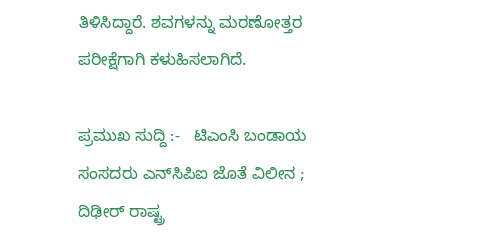ತಿಳಿಸಿದ್ದಾರೆ. ಶವಗಳನ್ನು ಮರಣೋತ್ತರ ಪರೀಕ್ಷೆಗಾಗಿ ಕಳುಹಿಸಲಾಗಿದೆ.

ಪ್ರಮುಖ ಸುದ್ದಿ :-   ಟಿಎಂಸಿ ಬಂಡಾಯ ಸಂಸದರು ಎನ್‌ಸಿಪಿಐ ಜೊತೆ ವಿಲೀನ ; ದಿಢೀರ್‌ ರಾಷ್ಟ್ರ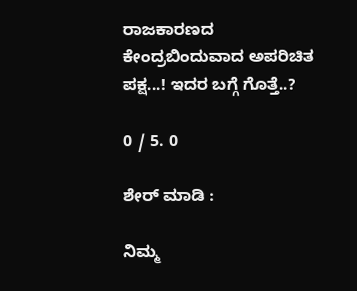ರಾಜಕಾರಣದ ಕೇಂದ್ರಬಿಂದುವಾದ ಅಪರಿಚಿತ ಪಕ್ಷ...! ಇದರ ಬಗ್ಗೆ ಗೊತ್ತೆ..?

0 / 5. 0

ಶೇರ್ ಮಾಡಿ :

ನಿಮ್ಮ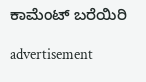ಕಾಮೆಂಟ್ ಬರೆಯಿರಿ

advertisement